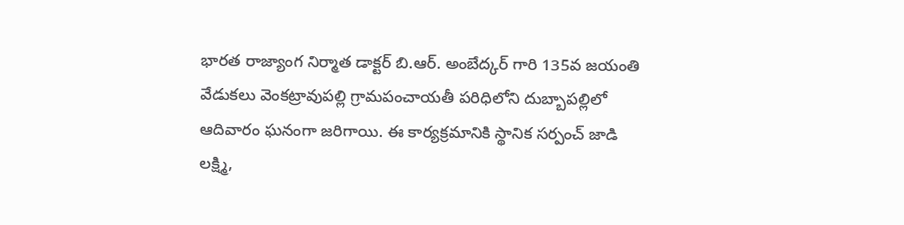భారత రాజ్యాంగ నిర్మాత డాక్టర్ బి.ఆర్. అంబేద్కర్ గారి 135వ జయంతి వేడుకలు వెంకట్రావుపల్లి గ్రామపంచాయతీ పరిధిలోని దుబ్బాపల్లిలో ఆదివారం ఘనంగా జరిగాయి. ఈ కార్యక్రమానికి స్థానిక సర్పంచ్ జాడి లక్ష్మి,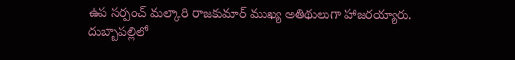ఉప సర్పంచ్ మల్కారి రాజకుమార్ ముఖ్య అతిథులుగా హాజరయ్యారు.
దుబ్బాపల్లిలో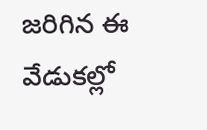జరిగిన ఈ వేడుకల్లో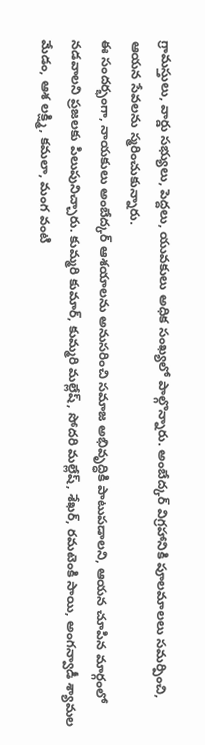గ్రామస్తులు, వార్డు సభ్యులు, పెద్దలు, యువకులు అధిక సంఖ్యలో పాల్గొన్నారు. అంబేద్కర్ విగ్రహానికి పూలమాలలు సమర్పించి, ఆయన సేవలను స్మరించుకున్నారు.
ఈ సందర్భంగా, నాయకులు అంబేద్కర్ ఆశయాలను అనుసరించి సమాజ అభివృద్ధికి పాటుపడాలని, ఆయన చూపిన మార్గంలో నడవాలని ప్రజలకు పిలుపునిచ్చారు. కుమ్మరి కుమార్, కుమ్మరి మల్లేష్, సోదరి మల్లేష్, శేఖర్, రమటెంకి సాయి, అంగన్వాడీ శ్యామల మేడం, ఆశ లక్ష్మి, కమలా, మంగ వంటి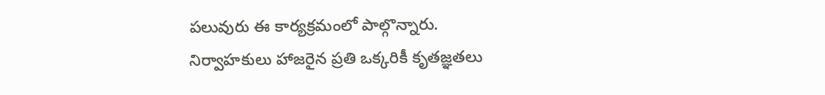పలువురు ఈ కార్యక్రమంలో పాల్గొన్నారు.
నిర్వాహకులు హాజరైన ప్రతి ఒక్కరికీ కృతజ్ఞతలు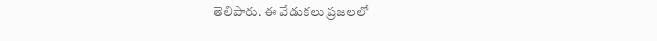తెలిపారు. ఈ వేడుకలు ప్రజలలో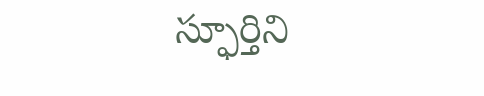స్ఫూర్తిని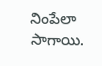నింపేలా సాగాయి.